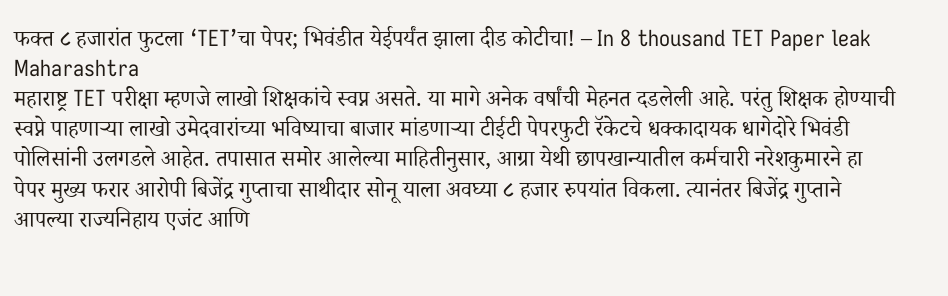फक्त ८ हजारांत फुटला ‘TET’चा पेपर; भिवंडीत येईपर्यंत झाला दीड कोटीचा! – In 8 thousand TET Paper leak Maharashtra
महाराष्ट्र TET परीक्षा म्हणजे लाखो शिक्षकांचे स्वप्न असते. या मागे अनेक वर्षांची मेहनत दडलेली आहे. परंतु शिक्षक होण्याची स्वप्ने पाहणाऱ्या लाखो उमेदवारांच्या भविष्याचा बाजार मांडणाऱ्या टीईटी पेपरफुटी रॅकेटचे धक्कादायक धागेदोरे भिवंडी पोलिसांनी उलगडले आहेत. तपासात समोर आलेल्या माहितीनुसार, आग्रा येथी छापखान्यातील कर्मचारी नरेशकुमारने हा पेपर मुख्य फरार आरोपी बिजेंद्र गुप्ताचा साथीदार सोनू याला अवघ्या ८ हजार रुपयांत विकला. त्यानंतर बिजेंद्र गुप्ताने आपल्या राज्यनिहाय एजंट आणि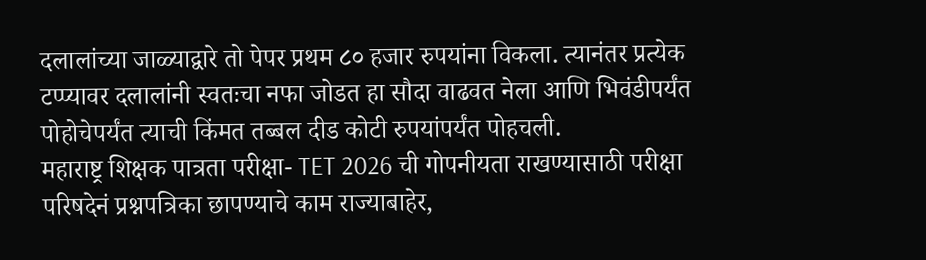दलालांच्या जाळ्याद्वारे तो पेपर प्रथम ८० हजार रुपयांना विकला. त्यानंतर प्रत्येक टप्प्यावर दलालांनी स्वतःचा नफा जोडत हा सौदा वाढवत नेला आणि भिवंडीपर्यंत पोहोचेपर्यंत त्याची किंमत तब्बल दीड कोटी रुपयांपर्यंत पोहचली.
महाराष्ट्र शिक्षक पात्रता परीक्षा- TET 2026 ची गोपनीयता राखण्यासाठी परीक्षा परिषदेनं प्रश्नपत्रिका छापण्याचे काम राज्याबाहेर,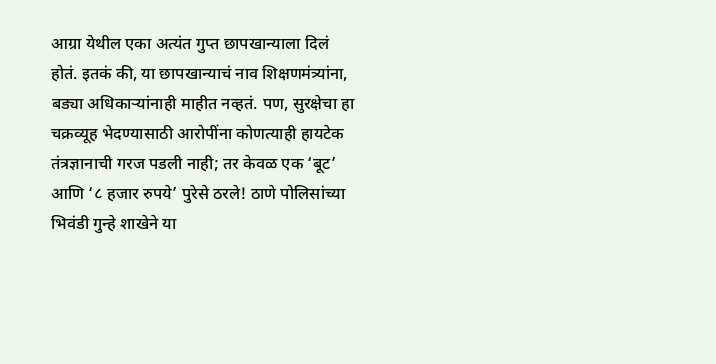आग्रा येथील एका अत्यंत गुप्त छापखान्याला दिलं होतं. इतकं की, या छापखान्याचं नाव शिक्षणमंत्र्यांना, बड्या अधिकाऱ्यांनाही माहीत नव्हतं. पण, सुरक्षेचा हा चक्रव्यूह भेदण्यासाठी आरोपींना कोणत्याही हायटेक तंत्रज्ञानाची गरज पडली नाही; तर केवळ एक ‘बूट’ आणि ‘८ हजार रुपये’ पुरेसे ठरले! ठाणे पोलिसांच्या भिवंडी गुन्हे शाखेने या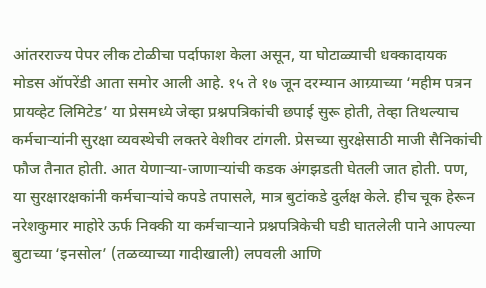आंतरराज्य पेपर लीक टोळीचा पर्दाफाश केला असून, या घोटाळ्याची धक्कादायक मोडस ऑपरेंडी आता समोर आली आहे. १५ ते १७ जून दरम्यान आग्र्याच्या ‘महीम पत्रन प्रायव्हेट लिमिटेड’ या प्रेसमध्ये जेव्हा प्रश्नपत्रिकांची छपाई सुरू होती, तेव्हा तिथल्याच कर्मचाऱ्यांनी सुरक्षा व्यवस्थेची लक्तरे वेशीवर टांगली. प्रेसच्या सुरक्षेसाठी माजी सैनिकांची फौज तैनात होती. आत येणाऱ्या-जाणाऱ्यांची कडक अंगझडती घेतली जात होती. पण, या सुरक्षारक्षकांनी कर्मचाऱ्यांचे कपडे तपासले, मात्र बुटांकडे दुर्लक्ष केले. हीच चूक हेरून नरेशकुमार माहोरे ऊर्फ निक्की या कर्मचाऱ्याने प्रश्नपत्रिकेची घडी घातलेली पाने आपल्या बुटाच्या ‘इनसोल’ (तळव्याच्या गादीखाली) लपवली आणि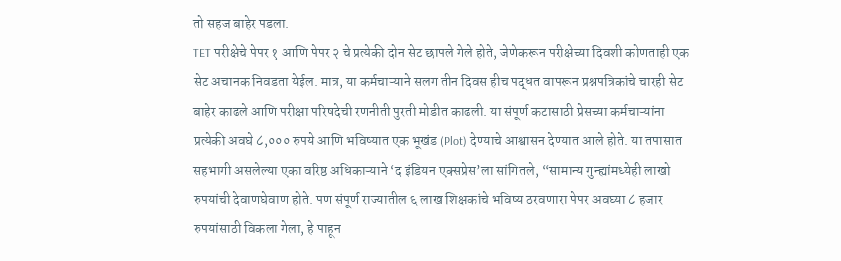तो सहज बाहेर पडला.
TET परीक्षेचे पेपर १ आणि पेपर २ चे प्रत्येकी दोन सेट छापले गेले होते, जेणेकरून परीक्षेच्या दिवशी कोणताही एक सेट अचानक निवडता येईल. मात्र, या कर्मचाऱ्याने सलग तीन दिवस हीच पद्धत वापरून प्रश्नपत्रिकांचे चारही सेट बाहेर काढले आणि परीक्षा परिषदेची रणनीती पुरती मोडीत काढली. या संपूर्ण कटासाठी प्रेसच्या कर्मचाऱ्यांना प्रत्येकी अवघे ८,००० रुपये आणि भविष्यात एक भूखंड (Plot) देण्याचे आश्वासन देण्यात आले होते. या तपासात सहभागी असलेल्या एका वरिष्ठ अधिकाऱ्याने ‘द इंडियन एक्सप्रेस’ला सांगितले, “सामान्य गुन्ह्यांमध्येही लाखो रुपयांची देवाणघेवाण होते. पण संपूर्ण राज्यातील ६ लाख शिक्षकांचे भविष्य ठरवणारा पेपर अवघ्या ८ हजार रुपयांसाठी विकला गेला, हे पाहून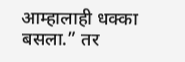आम्हालाही धक्का बसला.” तर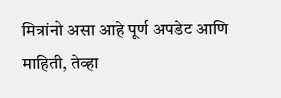मित्रांनो असा आहे पूर्ण अपडेट आणि माहिती, तेव्हा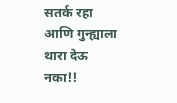सतर्क रहा आणि गुन्ह्याला थारा देऊ नका!!